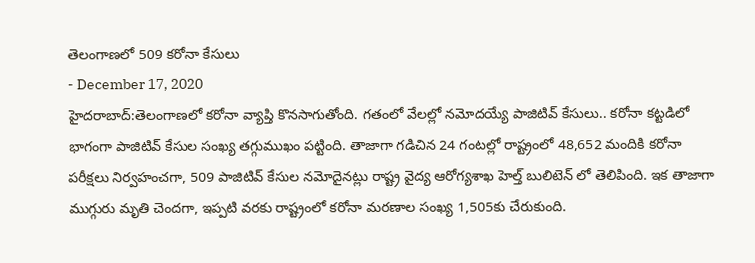తెలంగాణలో 509 కరోనా కేసులు
- December 17, 2020
హైదరాబాద్:తెలంగాణలో కరోనా వ్యాప్తి కొనసాగుతోంది. గతంలో వేలల్లో నమోదయ్యే పాజిటివ్ కేసులు.. కరోనా కట్టడిలో భాగంగా పాజిటివ్ కేసుల సంఖ్య తగ్గుముఖం పట్టింది. తాజాగా గడిచిన 24 గంటల్లో రాష్ట్రంలో 48,652 మందికి కరోనా పరీక్షలు నిర్వహంచగా, 509 పాజిటివ్ కేసుల నమోదైనట్లు రాష్ట్ర వైద్య ఆరోగ్యశాఖ హెల్త్ బులిటెన్ లో తెలిపింది. ఇక తాజాగా ముగ్గురు మృతి చెందగా, ఇప్పటి వరకు రాష్ట్రంలో కరోనా మరణాల సంఖ్య 1,505కు చేరుకుంది.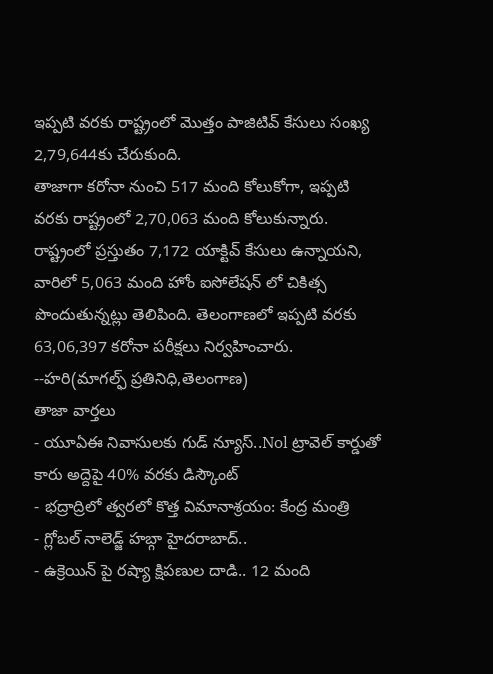ఇప్పటి వరకు రాష్ట్రంలో మొత్తం పాజిటివ్ కేసులు సంఖ్య 2,79,644కు చేరుకుంది.
తాజాగా కరోనా నుంచి 517 మంది కోలుకోగా, ఇప్పటి వరకు రాష్ట్రంలో 2,70,063 మంది కోలుకున్నారు. రాష్ట్రంలో ప్రస్తుతం 7,172 యాక్టివ్ కేసులు ఉన్నాయని, వారిలో 5,063 మంది హోం ఐసోలేషన్ లో చికిత్స పొందుతున్నట్లు తెలిపింది. తెలంగాణలో ఇప్పటి వరకు 63,06,397 కరోనా పరీక్షలు నిర్వహించారు.
--హరి(మాగల్ఫ్ ప్రతినిధి,తెలంగాణ)
తాజా వార్తలు
- యూఏఈ నివాసులకు గుడ్ న్యూస్..Nol ట్రావెల్ కార్డుతో కారు అద్దెపై 40% వరకు డిస్కౌంట్
- భద్రాద్రిలో త్వరలో కొత్త విమానాశ్రయం: కేంద్ర మంత్రి
- గ్లోబల్ నాలెడ్జ్ హబ్గా హైదరాబాద్..
- ఉక్రెయిన్ పై రష్యా క్షిపణుల దాడి.. 12 మంది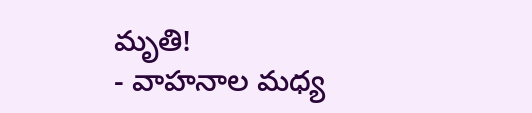మృతి!
- వాహనాల మధ్య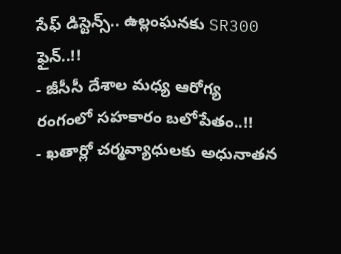సేఫ్ డిస్టెన్స్.. ఉల్లంఘనకు SR300 ఫైన్..!!
- జీసీసీ దేశాల మధ్య ఆరోగ్య రంగంలో సహకారం బలోపేతం..!!
- ఖతార్లో చర్మవ్యాధులకు అధునాతన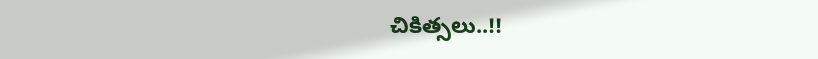చికిత్సలు..!!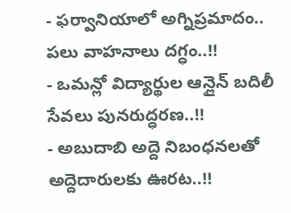- ఫర్వానియాలో అగ్నిప్రమాదం.. పలు వాహనాలు దగ్ధం..!!
- ఒమన్లో విద్యార్థుల ఆన్లైన్ బదిలీ సేవలు పునరుద్ధరణ..!!
- అబుదాబి అద్దె నిబంధనలతో అద్దెదారులకు ఊరట..!!